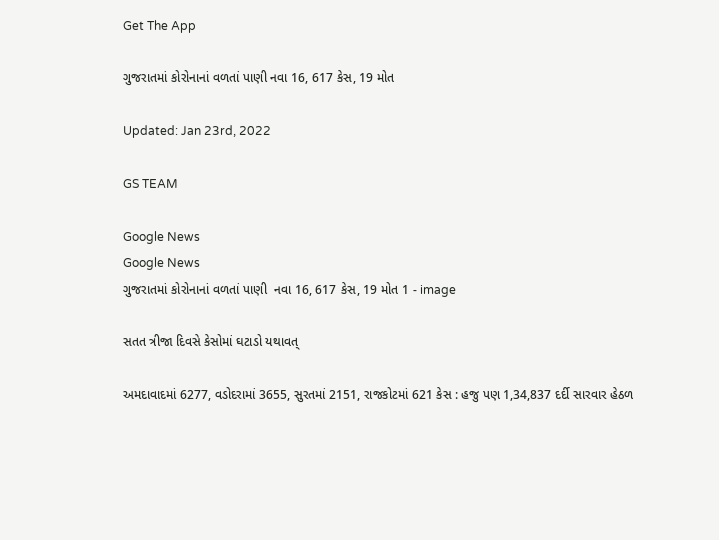Get The App

ગુજરાતમાં કોરોનાનાં વળતાં પાણી નવા 16, 617 કેસ, 19 મોત

Updated: Jan 23rd, 2022

GS TEAM

Google News
Google News
ગુજરાતમાં કોરોનાનાં વળતાં પાણી  નવા 16, 617 કેસ, 19 મોત 1 - image

સતત ત્રીજા દિવસે કેસોમાં ઘટાડો યથાવત્

અમદાવાદમાં 6277, વડોદરામાં 3655, સુરતમાં 2151, રાજકોટમાં 621 કેસ : હજુ પણ 1,34,837 દર્દી સારવાર હેઠળ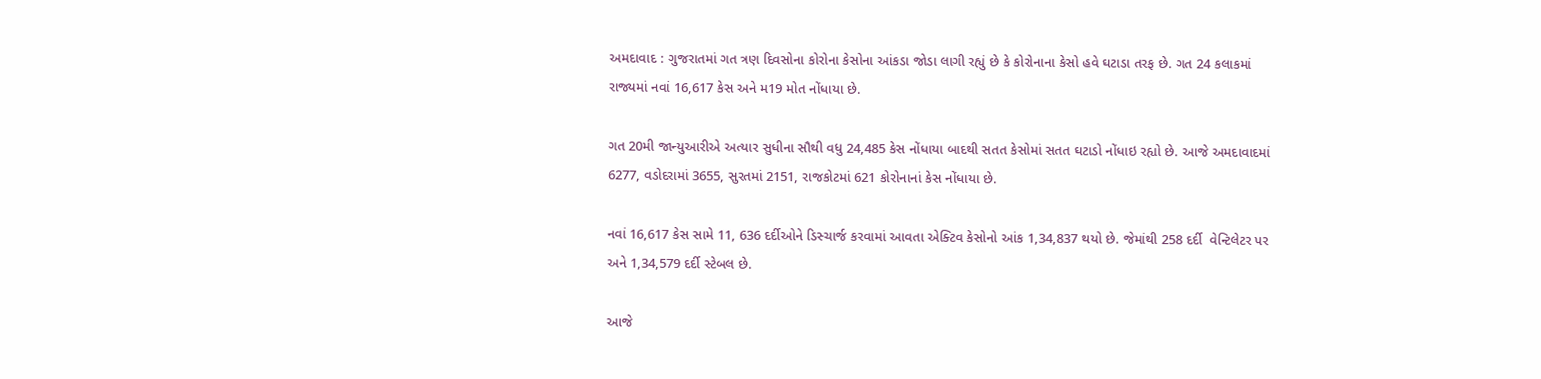અમદાવાદ : ગુજરાતમાં ગત ત્રણ દિવસોના કોરોના કેસોના આંકડા જોડા લાગી રહ્યું છે કે કોરોનાના કેસો હવે ઘટાડા તરફ છે. ગત 24 કલાકમાં રાજ્યમાં નવાં 16,617 કેસ અને મ19 મોત નોંધાયા છે.

ગત 20મી જાન્યુઆરીએ અત્યાર સુધીના સૌથી વધુ 24,485 કેસ નોંધાયા બાદથી સતત કેસોમાં સતત ઘટાડો નોંધાઇ રહ્યો છે. આજે અમદાવાદમાં 6277, વડોદરામાં 3655, સુરતમાં 2151, રાજકોટમાં 621 કોરોનાનાં કેસ નોંધાયા છે.

નવાં 16,617 કેસ સામે 11, 636 દર્દીઓને ડિસ્ચાર્જ કરવામાં આવતા એક્ટિવ કેસોનો આંક 1,34,837 થયો છે. જેમાંથી 258 દર્દી  વેન્ટિલેટર પર અને 1,34,579 દર્દી સ્ટેબલ છે.

આજે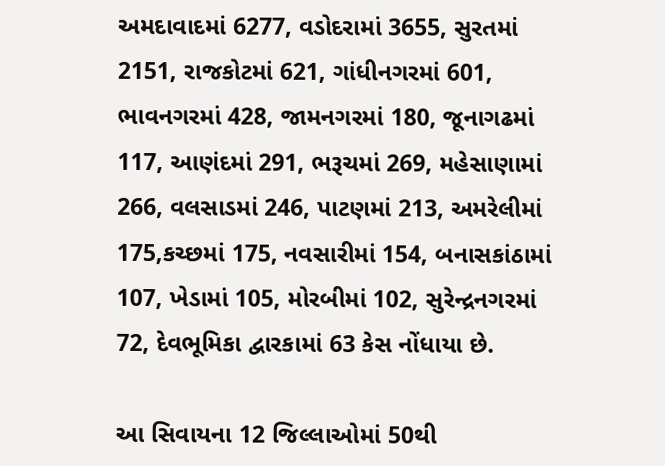અમદાવાદમાં 6277, વડોદરામાં 3655, સુરતમાં 2151, રાજકોટમાં 621, ગાંધીનગરમાં 601, ભાવનગરમાં 428, જામનગરમાં 180, જૂનાગઢમાં 117, આણંદમાં 291, ભરૂચમાં 269, મહેસાણામાં 266, વલસાડમાં 246, પાટણમાં 213, અમરેલીમાં 175,કચ્છમાં 175, નવસારીમાં 154, બનાસકાંઠામાં 107, ખેડામાં 105, મોરબીમાં 102, સુરેન્દ્રનગરમાં 72, દેવભૂમિકા દ્વારકામાં 63 કેસ નોંધાયા છે.

આ સિવાયના 12 જિલ્લાઓમાં 50થી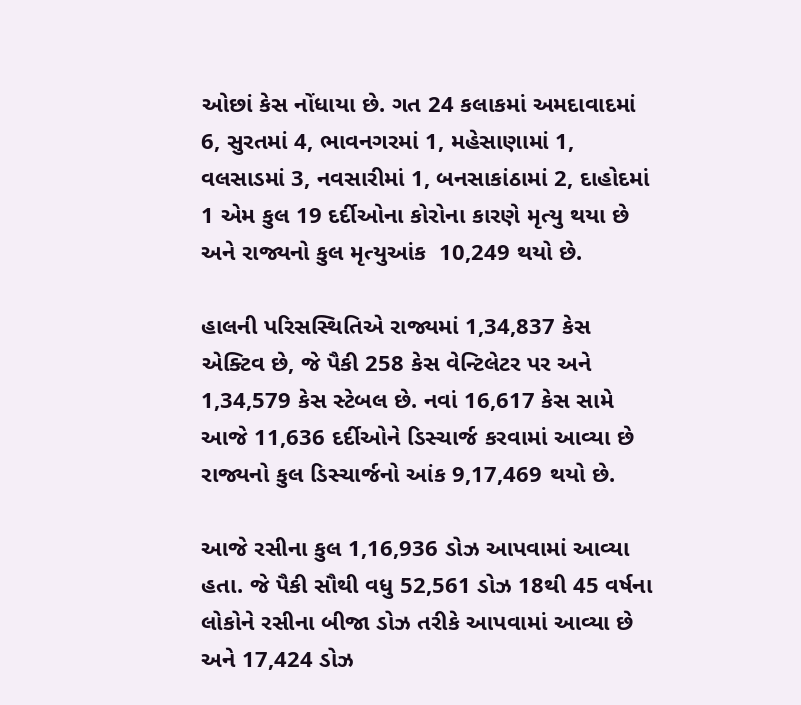ઓછાં કેસ નોંધાયા છે. ગત 24 કલાકમાં અમદાવાદમાં 6, સુરતમાં 4, ભાવનગરમાં 1, મહેસાણામાં 1, વલસાડમાં 3, નવસારીમાં 1, બનસાકાંઠામાં 2, દાહોદમાં 1 એમ કુલ 19 દર્દીઓના કોરોના કારણે મૃત્યુ થયા છે અને રાજ્યનો કુલ મૃત્યુઆંક  10,249 થયો છે.

હાલની પરિસસ્થિતિએ રાજ્યમાં 1,34,837 કેસ એક્ટિવ છે, જે પૈકી 258 કેસ વેન્ટિલેટર પર અને 1,34,579 કેસ સ્ટેબલ છે. નવાં 16,617 કેસ સામે આજે 11,636 દર્દીઓને ડિસ્ચાર્જ કરવામાં આવ્યા છે રાજ્યનો કુલ ડિસ્ચાર્જનો આંક 9,17,469 થયો છે.

આજે રસીના કુલ 1,16,936 ડોઝ આપવામાં આવ્યા હતા. જે પૈકી સૌથી વધુ 52,561 ડોઝ 18થી 45 વર્ષના લોકોને રસીના બીજા ડોઝ તરીકે આપવામાં આવ્યા છે અને 17,424 ડોઝ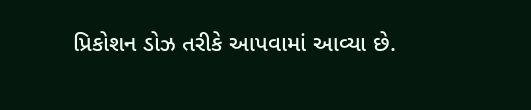પ્રિકોશન ડોઝ તરીકે આપવામાં આવ્યા છે.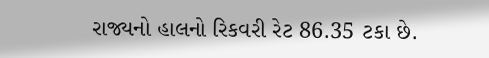રાજ્યનો હાલનો રિકવરી રેટ 86.35 ટકા છે.